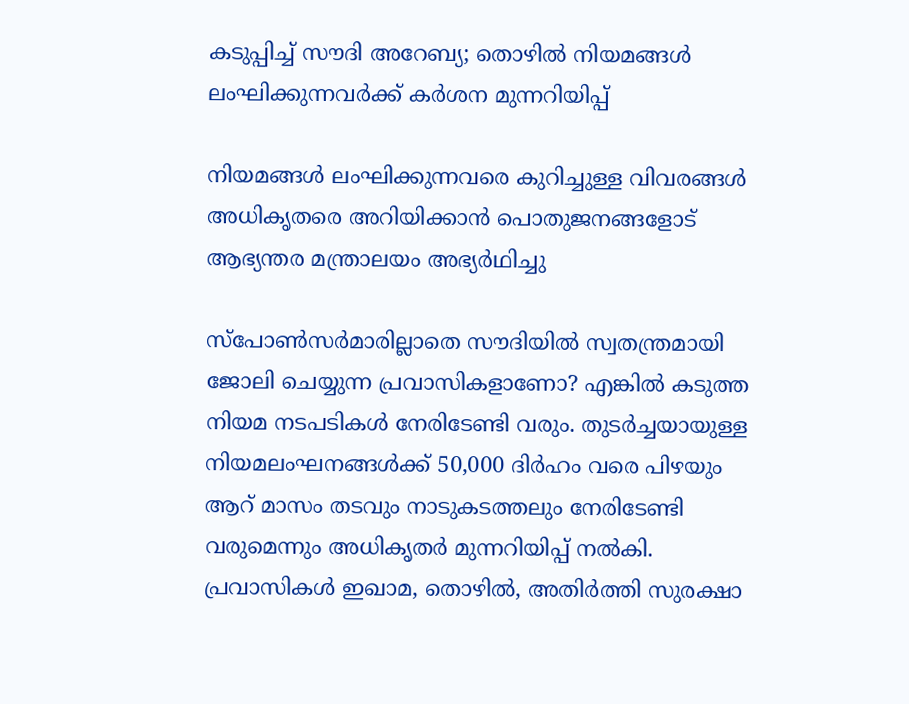കടുപ്പിച്ച് സൗദി അറേബ്യ; തൊഴിൽ നിയമങ്ങൾ ലംഘിക്കുന്നവർക്ക് കർശന മുന്നറിയിപ്പ്

നിയമങ്ങള്‍ ലംഘിക്കുന്നവരെ കുറിച്ചുള്ള വിവരങ്ങള്‍ അധികൃതരെ അറിയിക്കാന്‍ പൊതുജനങ്ങളോട് ആഭ്യന്തര മന്ത്രാലയം അഭ്യര്‍ഥിച്ചു

സ്‌പോണ്‍സര്‍മാരില്ലാതെ സൗദിയില്‍ സ്വതന്ത്രമായി ജോലി ചെയ്യുന്ന പ്രവാസികളാണോ? എങ്കില്‍ കടുത്ത നിയമ നടപടികള്‍ നേരിടേണ്ടി വരും. തുടര്‍ച്ചയായുള്ള നിയമലംഘനങ്ങള്‍ക്ക് 50,000 ദിര്‍ഹം വരെ പിഴയും ആറ് മാസം തടവും നാടുകടത്തലും നേരിടേണ്ടി വരുമെന്നും അധികൃതര്‍ മുന്നറിയിപ്പ് നല്‍കി. പ്രവാസികള്‍ ഇഖാമ, തൊഴില്‍, അതിര്‍ത്തി സുരക്ഷാ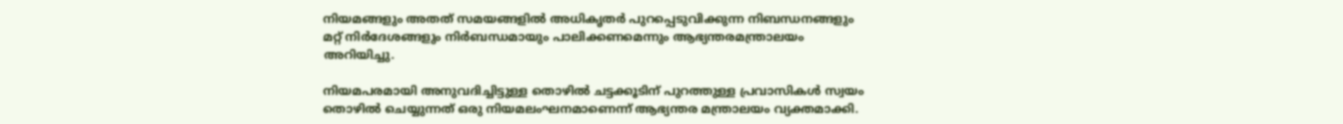നിയമങ്ങളും അതത് സമയങ്ങളില്‍ അധികൃതര്‍ പുറപ്പെടുവിക്കുന്ന നിബന്ധനങ്ങളും മറ്റ് നിര്‍ദേശങ്ങളും നിര്‍ബന്ധമായും പാലിക്കണമെന്നും ആഭ്യന്തരമന്ത്രാലയം അറിയിച്ചു.

നിയമപരമായി അനുവദിച്ചിട്ടുള്ള തൊഴില്‍ ചട്ടക്കൂടിന് പുറത്തുള്ള പ്രവാസികള്‍ സ്വയം തൊഴില്‍ ചെയ്യുന്നത് ഒരു നിയമലംഘനമാണെന്ന് ആഭ്യന്തര മന്ത്രാലയം വ്യക്തമാക്കി.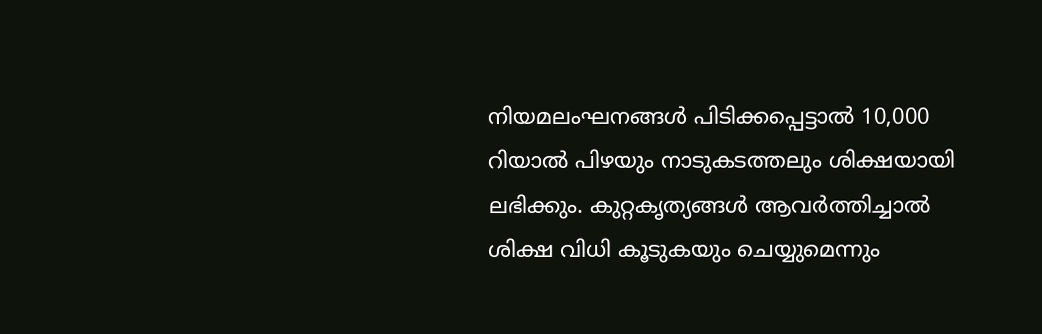നിയമലംഘനങ്ങൾ പിടിക്കപ്പെട്ടാല്‍ 10,000 റിയാല്‍ പിഴയും നാടുകടത്തലും ശിക്ഷയായി ലഭിക്കും. കുറ്റകൃത്യങ്ങള്‍ ആവര്‍ത്തിച്ചാല്‍ ശിക്ഷ വിധി കൂടുകയും ചെയ്യുമെന്നും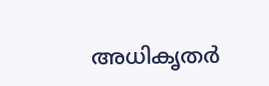അധികൃതര്‍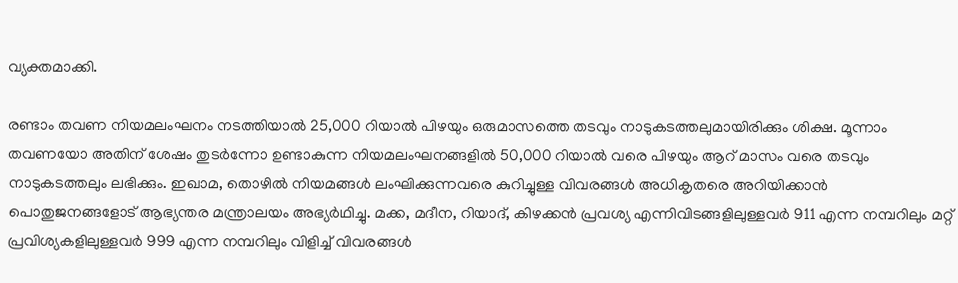വ്യക്തമാക്കി.

രണ്ടാം തവണ നിയമലംഘനം നടത്തിയാല്‍ 25,000 റിയാല്‍ പിഴയും ഒരുമാസത്തെ തടവും നാടുകടത്തലുമായിരിക്കും ശിക്ഷ. മൂന്നാം തവണയോ അതിന് ശേഷം തുടര്‍ന്നോ ഉണ്ടാകുന്ന നിയമലംഘനങ്ങളില്‍ 50,000 റിയാല്‍ വരെ പിഴയും ആറ് മാസം വരെ തടവും നാടുകടത്തലും ലഭിക്കും. ഇഖാമ, തൊഴില്‍ നിയമങ്ങള്‍ ലംഘിക്കുന്നവരെ കുറിച്ചുള്ള വിവരങ്ങള്‍ അധികൃതരെ അറിയിക്കാന്‍ പൊതുജനങ്ങളോട് ആഭ്യന്തര മന്ത്രാലയം അഭ്യര്‍ഥിച്ചു. മക്ക, മദീന, റിയാദ്, കിഴക്കന്‍ പ്രവശ്യ എന്നിവിടങ്ങളിലുള്ളവര്‍ 911 എന്ന നമ്പറിലും മറ്റ് പ്രവിശ്യകളിലുള്ളവര്‍ 999 എന്ന നമ്പറിലും വിളിച്ച് വിവരങ്ങള്‍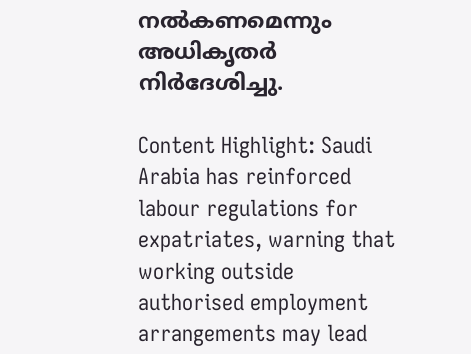നല്‍കണമെന്നും അധികൃതര്‍ നിര്‍ദേശിച്ചു.

Content Highlight: Saudi Arabia has reinforced labour regulations for expatriates, warning that working outside authorised employment arrangements may lead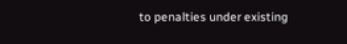to penalties under existing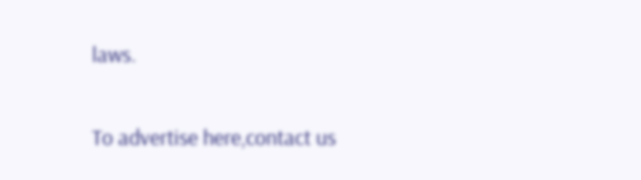laws.

To advertise here,contact us